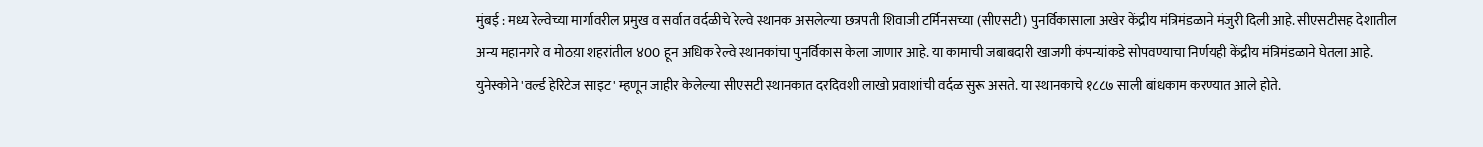मुंबई : मध्य रेल्वेच्या मार्गावरील प्रमुख व सर्वात वर्दळीचे रेल्वे स्थानक असलेल्या छत्रपती शिवाजी टर्मिनसच्या (सीएसटी) पुनर्विकासाला अखेर केंद्रीय मंत्रिमंडळाने मंजुरी दिली आहे. सीएसटीसह देशातील अन्य महानगरे व मोठय़ा शहरांतील ४00 हून अधिक रेल्वे स्थानकांचा पुनर्विकास केला जाणार आहे. या कामाची जबाबदारी खाजगी कंपन्यांकडे सोपवण्याचा निर्णयही केंद्रीय मंत्रिमंडळाने घेतला आहे.
युनेस्कोने 'वर्ल्ड हेरिटेज साइट' म्हणून जाहीर केलेल्या सीएसटी स्थानकात दरदिवशी लाखो प्रवाशांची वर्दळ सुरू असते. या स्थानकाचे १८८७ साली बांधकाम करण्यात आले होते.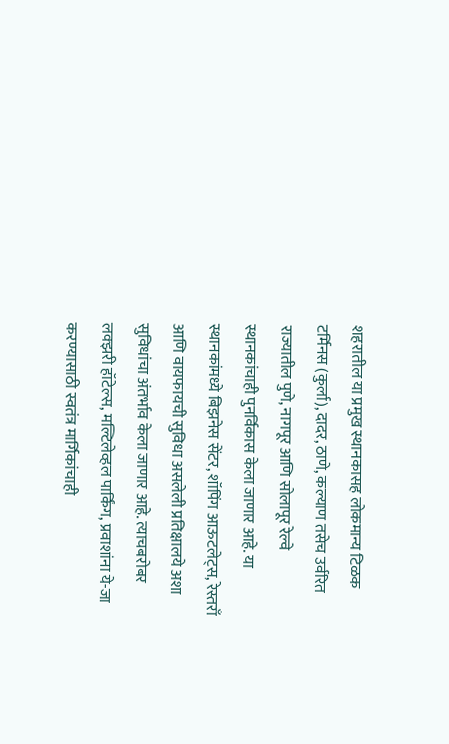शहरातील या प्रमुख स्थानकासह लोकमान्य टिळक टर्मिनस (कुर्ला), दादर, ठाणे, कल्याण तसेच उर्वरित राज्यातील पुणे, नागपूर आणि सोलापूर रेल्वे स्थानकांचाही पुनर्विकास केला जाणार आहे. या स्थानकांमध्ये बिझनेस सेंटर, शॉपिंग आऊटलेट्स, रेस्तराँ आणि वायफायची सुविधा असलेली प्रतिक्षालये अशा सुविधांचा अंतर्भाव केला जाणार आहे. त्याचबरोबर लक्झरी हॉटेल्स, मल्टिलेव्हल पार्किंग, प्रवाशांना ये-जा करण्यासाठी स्वतंत्र मार्गिकांचाही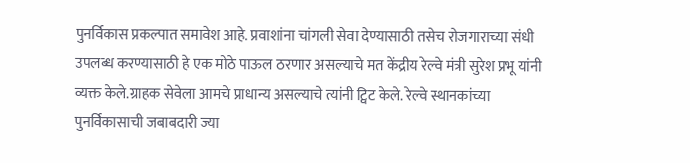पुनर्विकास प्रकल्पात समावेश आहे. प्रवाशांना चांगली सेवा देण्यासाठी तसेच रोजगाराच्या संधी उपलब्ध करण्यासाठी हे एक मोठे पाऊल ठरणार असल्याचे मत केंद्रीय रेल्वे मंत्री सुरेश प्रभू यांनी व्यक्त केले.ग्राहक सेवेला आमचे प्राधान्य असल्याचे त्यांनी ट्विट केले. रेल्वे स्थानकांच्या पुनर्विकासाची जबाबदारी ज्या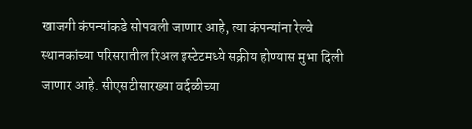खाजगी कंपन्यांकडे सोपवली जाणार आहे, त्या कंपन्यांना रेल्वे स्थानकांच्या परिसरातील रिअल इस्टेटमध्ये सक्रीय होण्यास मुभा दिली जाणार आहे. सीएसटीसारख्या वर्दळीच्या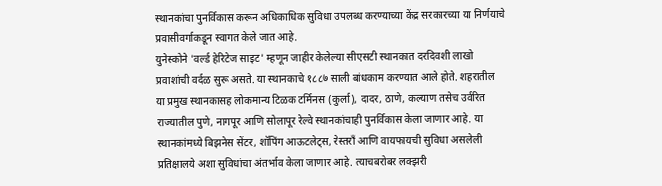स्थानकांचा पुनर्विकास करून अधिकाधिक सुविधा उपलब्ध करण्याच्या केंद्र सरकारच्या या निर्णयाचे प्रवासीवर्गाकडून स्वागत केले जात आहे.
युनेस्कोने 'वर्ल्ड हेरिटेज साइट' म्हणून जाहीर केलेल्या सीएसटी स्थानकात दरदिवशी लाखो प्रवाशांची वर्दळ सुरू असते. या स्थानकाचे १८८७ साली बांधकाम करण्यात आले होते. शहरातील या प्रमुख स्थानकासह लोकमान्य टिळक टर्मिनस (कुर्ला), दादर, ठाणे, कल्याण तसेच उर्वरित राज्यातील पुणे, नागपूर आणि सोलापूर रेल्वे स्थानकांचाही पुनर्विकास केला जाणार आहे. या स्थानकांमध्ये बिझनेस सेंटर, शॉपिंग आऊटलेट्स, रेस्तराँ आणि वायफायची सुविधा असलेली प्रतिक्षालये अशा सुविधांचा अंतर्भाव केला जाणार आहे. त्याचबरोबर लक्झरी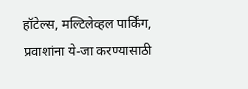हॉटेल्स, मल्टिलेव्हल पार्किंग, प्रवाशांना ये-जा करण्यासाठी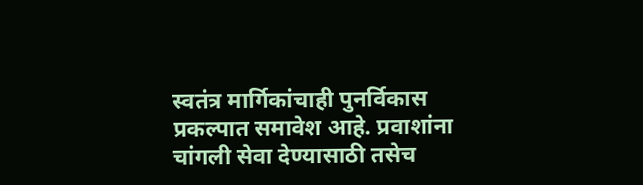स्वतंत्र मार्गिकांचाही पुनर्विकास प्रकल्पात समावेश आहे. प्रवाशांना चांगली सेवा देण्यासाठी तसेच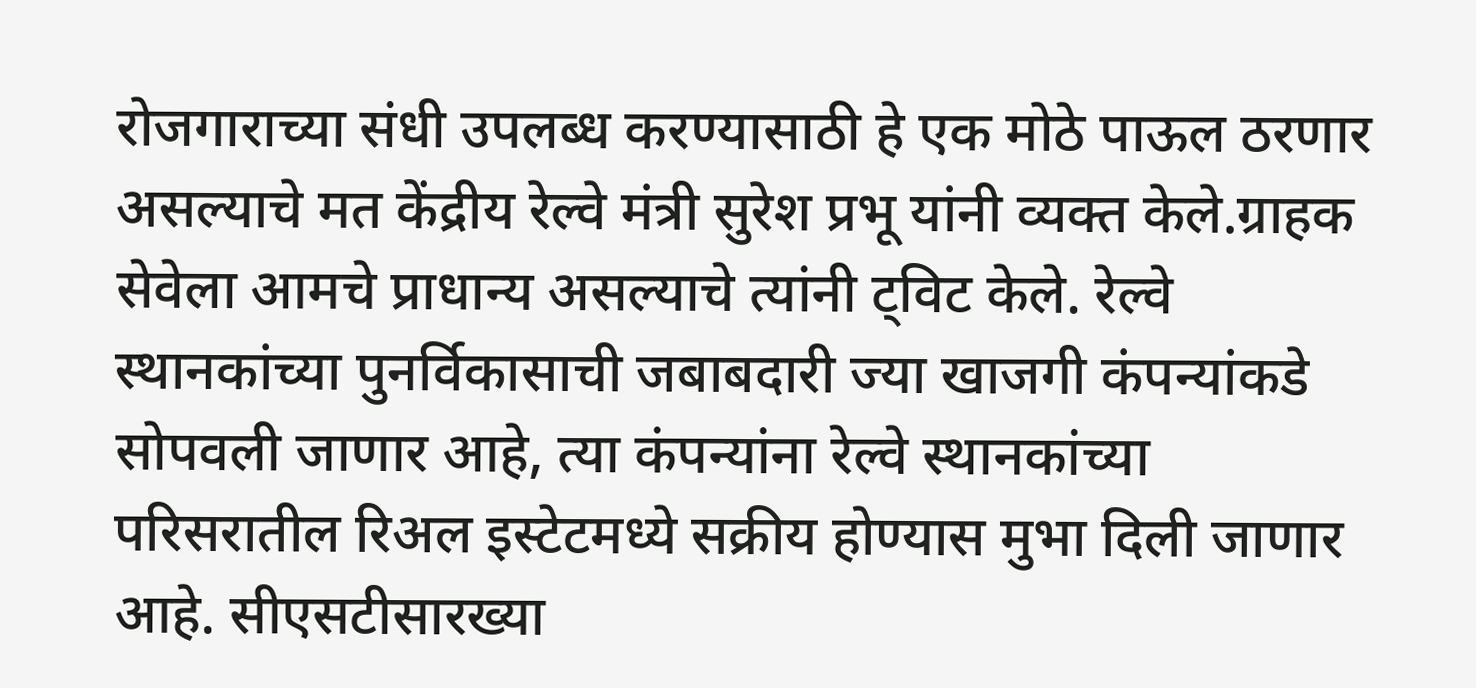रोजगाराच्या संधी उपलब्ध करण्यासाठी हे एक मोठे पाऊल ठरणार असल्याचे मत केंद्रीय रेल्वे मंत्री सुरेश प्रभू यांनी व्यक्त केले.ग्राहक सेवेला आमचे प्राधान्य असल्याचे त्यांनी ट्विट केले. रेल्वे स्थानकांच्या पुनर्विकासाची जबाबदारी ज्या खाजगी कंपन्यांकडे सोपवली जाणार आहे, त्या कंपन्यांना रेल्वे स्थानकांच्या परिसरातील रिअल इस्टेटमध्ये सक्रीय होण्यास मुभा दिली जाणार आहे. सीएसटीसारख्या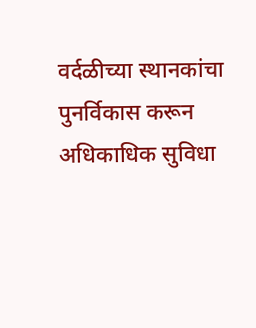वर्दळीच्या स्थानकांचा पुनर्विकास करून अधिकाधिक सुविधा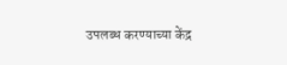उपलब्ध करण्याच्या केंद्र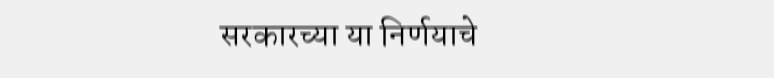सरकारच्या या निर्णयाचे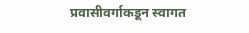प्रवासीवर्गाकडून स्वागत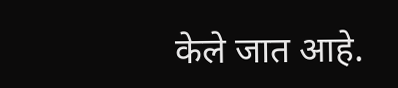केले जात आहे.